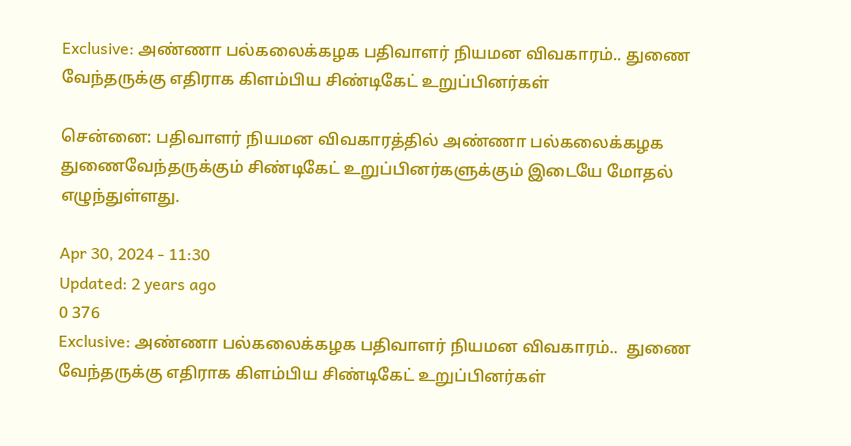Exclusive: அண்ணா பல்கலைக்கழக பதிவாளர் நியமன விவகாரம்.. துணை வேந்தருக்கு எதிராக கிளம்பிய சிண்டிகேட் உறுப்பினர்கள்

சென்னை: பதிவாளர் நியமன விவகாரத்தில் அண்ணா பல்கலைக்கழக துணைவேந்தருக்கும் சிண்டிகேட் உறுப்பினர்களுக்கும் இடையே மோதல் எழுந்துள்ளது.

Apr 30, 2024 - 11:30
Updated: 2 years ago
0 376
Exclusive: அண்ணா பல்கலைக்கழக பதிவாளர் நியமன விவகாரம்..  துணை வேந்தருக்கு எதிராக கிளம்பிய சிண்டிகேட் உறுப்பினர்கள்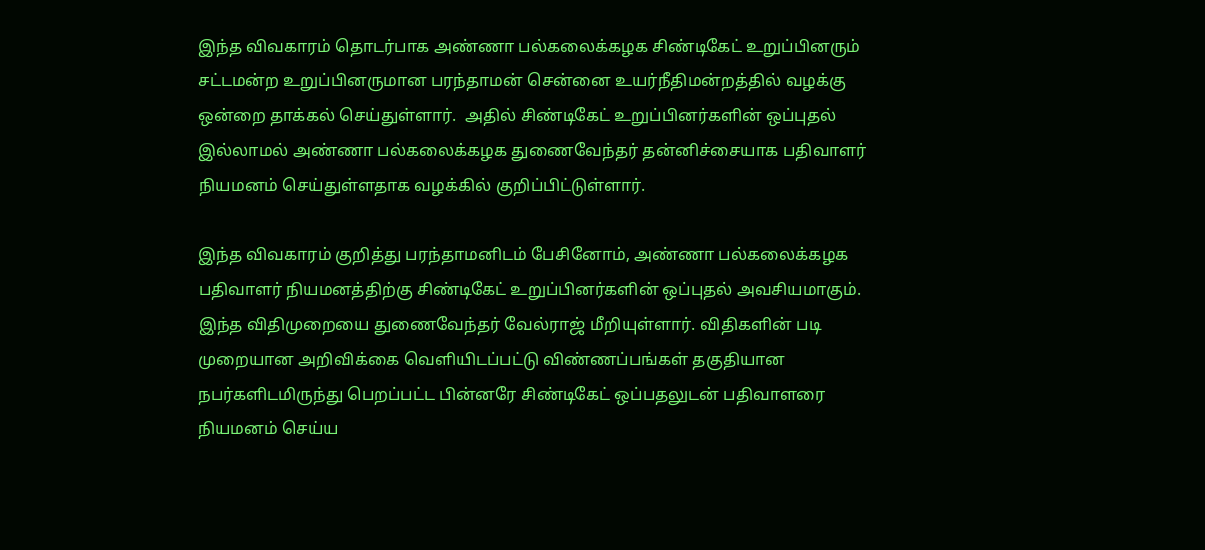இந்த விவகாரம் தொடர்பாக அண்ணா பல்கலைக்கழக சிண்டிகேட் உறுப்பினரும் சட்டமன்ற உறுப்பினருமான பரந்தாமன் சென்னை உயர்நீதிமன்றத்தில் வழக்கு ஒன்றை தாக்கல் செய்துள்ளார்.  அதில் சிண்டிகேட் உறுப்பினர்களின் ஒப்புதல் இல்லாமல் அண்ணா பல்கலைக்கழக துணைவேந்தர் தன்னிச்சையாக பதிவாளர் நியமனம் செய்துள்ளதாக வழக்கில் குறிப்பிட்டுள்ளார்.

இந்த விவகாரம் குறித்து பரந்தாமனிடம் பேசினோம், அண்ணா பல்கலைக்கழக பதிவாளர் நியமனத்திற்கு சிண்டிகேட் உறுப்பினர்களின் ஒப்புதல் அவசியமாகும். இந்த விதிமுறையை துணைவேந்தர் வேல்ராஜ் மீறியுள்ளார். விதிகளின் படி முறையான அறிவிக்கை வெளியிடப்பட்டு விண்ணப்பங்கள் தகுதியான நபர்களிடமிருந்து பெறப்பட்ட பின்னரே சிண்டிகேட் ஒப்பதலுடன் பதிவாளரை நியமனம் செய்ய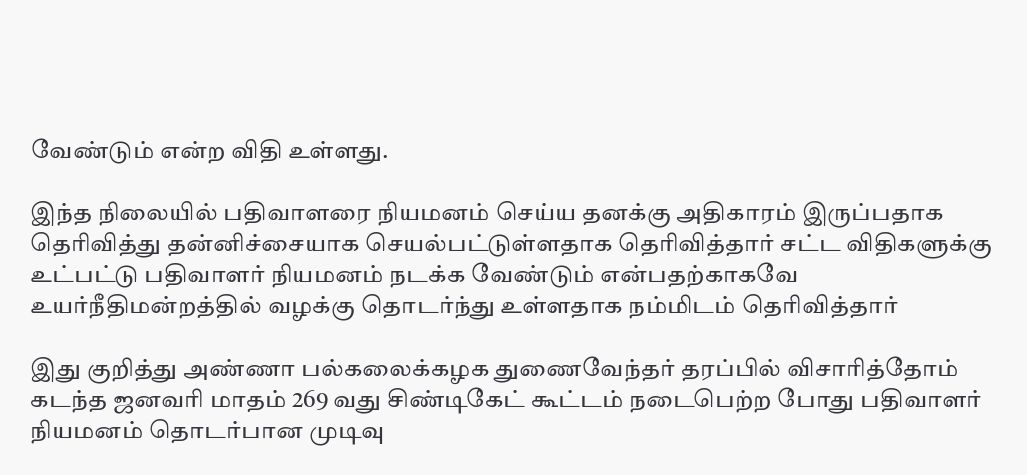வேண்டும் என்ற விதி உள்ளது.

இந்த நிலையில் பதிவாளரை நியமனம் செய்ய தனக்கு அதிகாரம் இருப்பதாக தெரிவித்து தன்னிச்சையாக செயல்பட்டுள்ளதாக தெரிவித்தார் சட்ட விதிகளுக்கு உட்பட்டு பதிவாளர் நியமனம் நடக்க வேண்டும் என்பதற்காகவே உயர்நீதிமன்றத்தில் வழக்கு தொடர்ந்து உள்ளதாக நம்மிடம் தெரிவித்தார்

இது குறித்து அண்ணா பல்கலைக்கழக துணைவேந்தர் தரப்பில் விசாரித்தோம் கடந்த ஜனவரி மாதம் 269 வது சிண்டிகேட் கூட்டம் நடைபெற்ற போது பதிவாளர் நியமனம் தொடர்பான முடிவு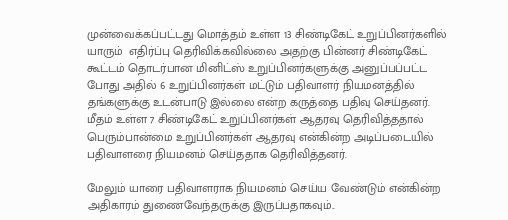முன்வைக்கப்பட்டது மொத்தம் உள்ள 13 சிண்டிகேட் உறுப்பினர்களில் யாரும்  எதிர்ப்பு தெரிவிக்கவில்லை அதற்கு பின்னர் சிண்டிகேட் கூட்டம் தொடர்பான மினிட்ஸ் உறுப்பினர்களுக்கு அனுப்பப்பட்ட போது அதில் 6 உறுப்பினர்கள் மட்டும் பதிவாளர் நியமனத்தில் தங்களுக்கு உடன்பாடு இல்லை என்ற கருத்தை பதிவு செய்தனர்.  மீதம் உள்ள 7 சிண்டிகேட் உறுப்பினர்கள் ஆதரவு தெரிவித்ததால் பெரும்பான்மை உறுப்பினர்கள் ஆதரவு என்கின்ற அடிப்படையில் பதிவாளரை நியமனம் செய்ததாக தெரிவித்தனர்.

மேலும் யாரை பதிவாளராக நியமனம் செய்ய வேண்டும் என்கின்ற அதிகாரம் துணைவேந்தருக்கு இருப்பதாகவும்..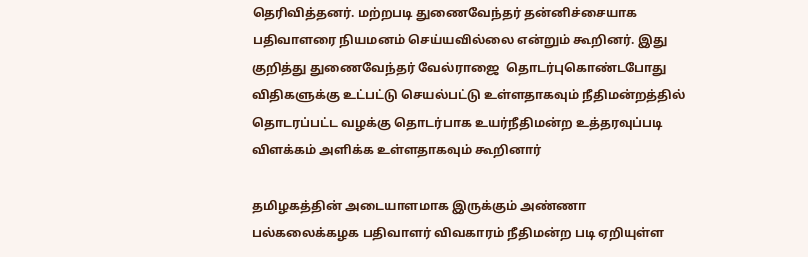தெரிவித்தனர். மற்றபடி துணைவேந்தர் தன்னிச்சையாக பதிவாளரை நியமனம் செய்யவில்லை என்றும் கூறினர். இது குறித்து துணைவேந்தர் வேல்ராஜை  தொடர்புகொண்டபோது விதிகளுக்கு உட்பட்டு செயல்பட்டு உள்ளதாகவும் நீதிமன்றத்தில் தொடரப்பட்ட வழக்கு தொடர்பாக உயர்நீதிமன்ற உத்தரவுப்படி விளக்கம் அளிக்க உள்ளதாகவும் கூறினார்

தமிழகத்தின் அடையாளமாக இருக்கும் அண்ணா பல்கலைக்கழக பதிவாளர் விவகாரம் நீதிமன்ற படி ஏறியுள்ள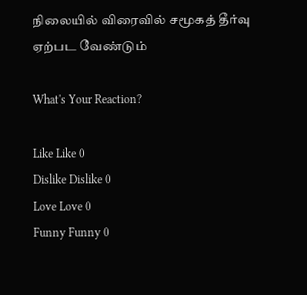நிலையில் விரைவில் சமூகத் தீர்வு ஏற்பட வேண்டும்

What's Your Reaction?

Like Like 0
Dislike Dislike 0
Love Love 0
Funny Funny 0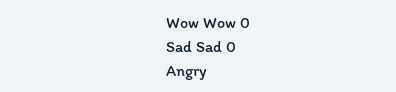Wow Wow 0
Sad Sad 0
Angry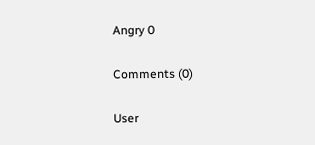Angry 0

Comments (0)

User